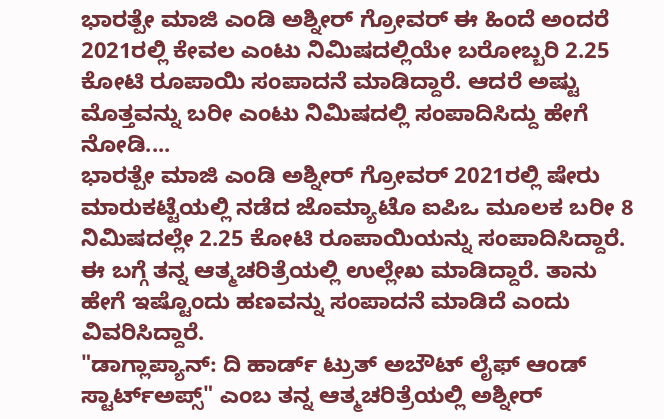ಭಾರತ್ಪೇ ಮಾಜಿ ಎಂಡಿ ಅಶ್ನೀರ್ ಗ್ರೋವರ್ ಈ ಹಿಂದೆ ಅಂದರೆ 2021ರಲ್ಲಿ ಕೇವಲ ಎಂಟು ನಿಮಿಷದಲ್ಲಿಯೇ ಬರೋಬ್ಬರಿ 2.25 ಕೋಟಿ ರೂಪಾಯಿ ಸಂಪಾದನೆ ಮಾಡಿದ್ದಾರೆ. ಆದರೆ ಅಷ್ಟು ಮೊತ್ತವನ್ನು ಬರೀ ಎಂಟು ನಿಮಿಷದಲ್ಲಿ ಸಂಪಾದಿಸಿದ್ದು ಹೇಗೆ ನೋಡಿ....
ಭಾರತ್ಪೇ ಮಾಜಿ ಎಂಡಿ ಅಶ್ನೀರ್ ಗ್ರೋವರ್ 2021ರಲ್ಲಿ ಷೇರು ಮಾರುಕಟ್ಟೆಯಲ್ಲಿ ನಡೆದ ಜೊಮ್ಯಾಟೊ ಐಪಿಒ ಮೂಲಕ ಬರೀ 8 ನಿಮಿಷದಲ್ಲೇ 2.25 ಕೋಟಿ ರೂಪಾಯಿಯನ್ನು ಸಂಪಾದಿಸಿದ್ದಾರೆ. ಈ ಬಗ್ಗೆ ತನ್ನ ಆತ್ಮಚರಿತ್ರೆಯಲ್ಲಿ ಉಲ್ಲೇಖ ಮಾಡಿದ್ದಾರೆ. ತಾನು ಹೇಗೆ ಇಷ್ಟೊಂದು ಹಣವನ್ನು ಸಂಪಾದನೆ ಮಾಡಿದೆ ಎಂದು ವಿವರಿಸಿದ್ದಾರೆ.
"ಡಾಗ್ಲಾಪ್ಯಾನ್: ದಿ ಹಾರ್ಡ್ ಟ್ರುತ್ ಅಬೌಟ್ ಲೈಫ್ ಆಂಡ್ ಸ್ಟಾರ್ಟ್ಅಪ್ಸ್" ಎಂಬ ತನ್ನ ಆತ್ಮಚರಿತ್ರೆಯಲ್ಲಿ ಅಶ್ನೀರ್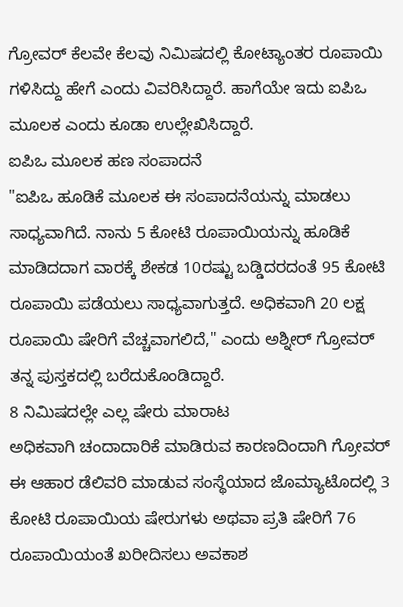ಗ್ರೋವರ್ ಕೆಲವೇ ಕೆಲವು ನಿಮಿಷದಲ್ಲಿ ಕೋಟ್ಯಾಂತರ ರೂಪಾಯಿ ಗಳಿಸಿದ್ದು ಹೇಗೆ ಎಂದು ವಿವರಿಸಿದ್ದಾರೆ. ಹಾಗೆಯೇ ಇದು ಐಪಿಒ ಮೂಲಕ ಎಂದು ಕೂಡಾ ಉಲ್ಲೇಖಿಸಿದ್ದಾರೆ.
ಐಪಿಒ ಮೂಲಕ ಹಣ ಸಂಪಾದನೆ
"ಐಪಿಒ ಹೂಡಿಕೆ ಮೂಲಕ ಈ ಸಂಪಾದನೆಯನ್ನು ಮಾಡಲು ಸಾಧ್ಯವಾಗಿದೆ. ನಾನು 5 ಕೋಟಿ ರೂಪಾಯಿಯನ್ನು ಹೂಡಿಕೆ ಮಾಡಿದದಾಗ ವಾರಕ್ಕೆ ಶೇಕಡ 10ರಷ್ಟು ಬಡ್ಡಿದರದಂತೆ 95 ಕೋಟಿ ರೂಪಾಯಿ ಪಡೆಯಲು ಸಾಧ್ಯವಾಗುತ್ತದೆ. ಅಧಿಕವಾಗಿ 20 ಲಕ್ಷ ರೂಪಾಯಿ ಷೇರಿಗೆ ವೆಚ್ಚವಾಗಲಿದೆ," ಎಂದು ಅಶ್ನೀರ್ ಗ್ರೋವರ್ ತನ್ನ ಪುಸ್ತಕದಲ್ಲಿ ಬರೆದುಕೊಂಡಿದ್ದಾರೆ.
8 ನಿಮಿಷದಲ್ಲೇ ಎಲ್ಲ ಷೇರು ಮಾರಾಟ
ಅಧಿಕವಾಗಿ ಚಂದಾದಾರಿಕೆ ಮಾಡಿರುವ ಕಾರಣದಿಂದಾಗಿ ಗ್ರೋವರ್ ಈ ಆಹಾರ ಡೆಲಿವರಿ ಮಾಡುವ ಸಂಸ್ಥೆಯಾದ ಜೊಮ್ಯಾಟೊದಲ್ಲಿ 3 ಕೋಟಿ ರೂಪಾಯಿಯ ಷೇರುಗಳು ಅಥವಾ ಪ್ರತಿ ಷೇರಿಗೆ 76 ರೂಪಾಯಿಯಂತೆ ಖರೀದಿಸಲು ಅವಕಾಶ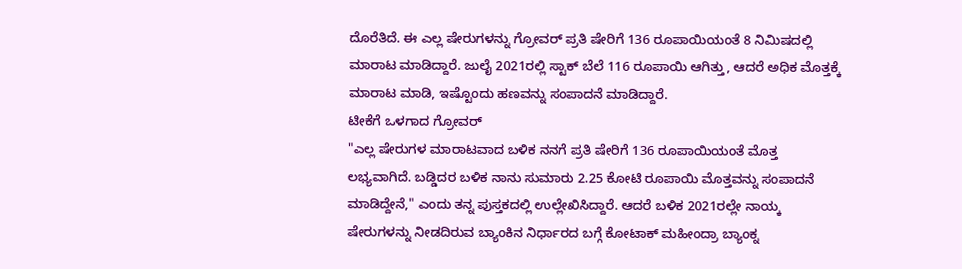ದೊರೆತಿದೆ. ಈ ಎಲ್ಲ ಷೇರುಗಳನ್ನು ಗ್ರೋವರ್ ಪ್ರತಿ ಷೇರಿಗೆ 136 ರೂಪಾಯಿಯಂತೆ 8 ನಿಮಿಷದಲ್ಲಿ ಮಾರಾಟ ಮಾಡಿದ್ದಾರೆ. ಜುಲೈ 2021ರಲ್ಲಿ ಸ್ಟಾಕ್ ಬೆಲೆ 116 ರೂಪಾಯಿ ಆಗಿತ್ತು, ಆದರೆ ಅಧಿಕ ಮೊತ್ತಕ್ಕೆ ಮಾರಾಟ ಮಾಡಿ, ಇಷ್ಟೊಂದು ಹಣವನ್ನು ಸಂಪಾದನೆ ಮಾಡಿದ್ದಾರೆ.
ಟೀಕೆಗೆ ಒಳಗಾದ ಗ್ರೋವರ್
"ಎಲ್ಲ ಷೇರುಗಳ ಮಾರಾಟವಾದ ಬಳಿಕ ನನಗೆ ಪ್ರತಿ ಷೇರಿಗೆ 136 ರೂಪಾಯಿಯಂತೆ ಮೊತ್ತ ಲಭ್ಯವಾಗಿದೆ. ಬಡ್ಡಿದರ ಬಳಿಕ ನಾನು ಸುಮಾರು 2.25 ಕೋಟಿ ರೂಪಾಯಿ ಮೊತ್ತವನ್ನು ಸಂಪಾದನೆ ಮಾಡಿದ್ದೇನೆ," ಎಂದು ತನ್ನ ಪುಸ್ತಕದಲ್ಲಿ ಉಲ್ಲೇಖಿಸಿದ್ದಾರೆ. ಆದರೆ ಬಳಿಕ 2021ರಲ್ಲೇ ನಾಯ್ಕ ಷೇರುಗಳನ್ನು ನೀಡದಿರುವ ಬ್ಯಾಂಕಿನ ನಿರ್ಧಾರದ ಬಗ್ಗೆ ಕೋಟಾಕ್ ಮಹೀಂದ್ರಾ ಬ್ಯಾಂಕ್ನ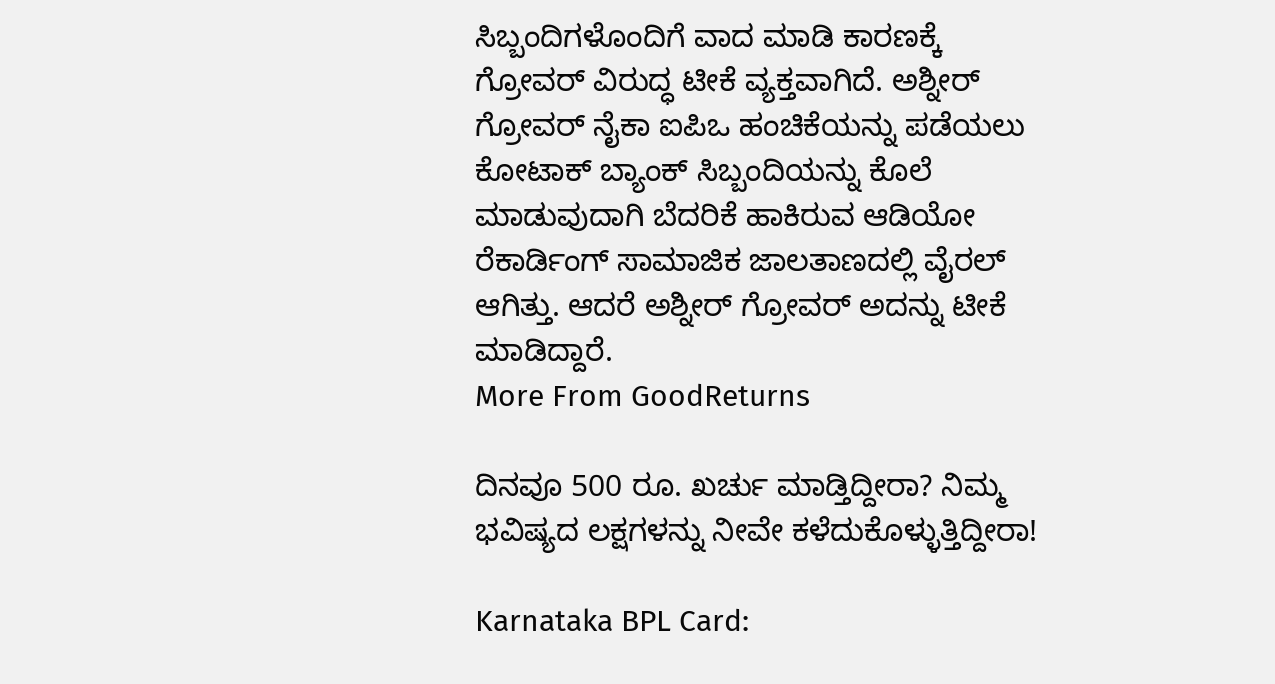ಸಿಬ್ಬಂದಿಗಳೊಂದಿಗೆ ವಾದ ಮಾಡಿ ಕಾರಣಕ್ಕೆ ಗ್ರೋವರ್ ವಿರುದ್ಧ ಟೀಕೆ ವ್ಯಕ್ತವಾಗಿದೆ. ಅಶ್ನೀರ್ ಗ್ರೋವರ್ ನೈಕಾ ಐಪಿಒ ಹಂಚಿಕೆಯನ್ನು ಪಡೆಯಲು ಕೋಟಾಕ್ ಬ್ಯಾಂಕ್ ಸಿಬ್ಬಂದಿಯನ್ನು ಕೊಲೆ ಮಾಡುವುದಾಗಿ ಬೆದರಿಕೆ ಹಾಕಿರುವ ಆಡಿಯೋ ರೆಕಾರ್ಡಿಂಗ್ ಸಾಮಾಜಿಕ ಜಾಲತಾಣದಲ್ಲಿ ವೈರಲ್ ಆಗಿತ್ತು. ಆದರೆ ಅಶ್ನೀರ್ ಗ್ರೋವರ್ ಅದನ್ನು ಟೀಕೆ ಮಾಡಿದ್ದಾರೆ.
More From GoodReturns

ದಿನವೂ 500 ರೂ. ಖರ್ಚು ಮಾಡ್ತಿದ್ದೀರಾ? ನಿಮ್ಮ ಭವಿಷ್ಯದ ಲಕ್ಷಗಳನ್ನು ನೀವೇ ಕಳೆದುಕೊಳ್ಳುತ್ತಿದ್ದೀರಾ!

Karnataka BPL Card: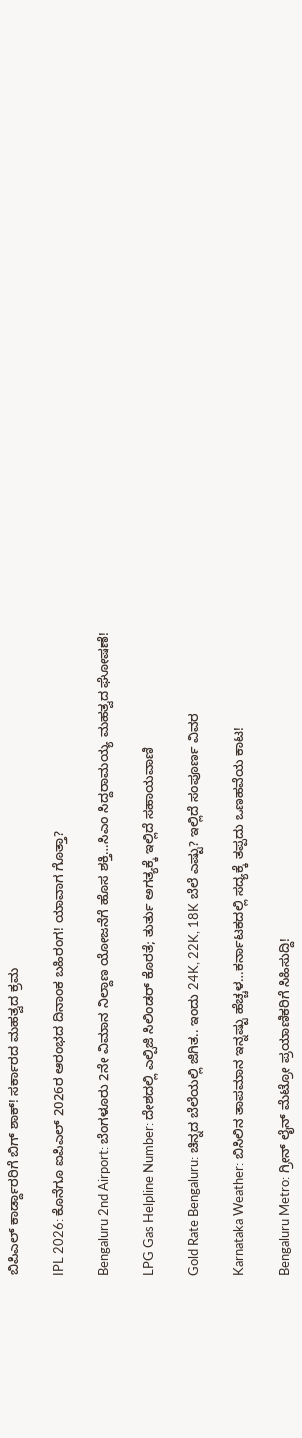ಬಿಪಿಎಲ್ ಕಾರ್ಡ್ದಾರರಿಗೆ ಬಿಗ್ ಶಾಕ್! ಸರ್ಕಾರದ ಮಹತ್ವದ ಕ್ರಮ

IPL 2026: ಕೊನೆಗೂ ಐಪಿಎಲ್ 2026ರ ಆರಂಭದ ದಿನಾಂಕ ಬಹಿರಂಗ! ಯಾವಾಗ ಗೊತ್ತಾ?

Bengaluru 2nd Airport: ಬೆಂಗಳೂರು 2ನೇ ವಿಮಾನ ನಿಲ್ದಾಣ ಯೋಜನೆಗೆ ಹೊಸ ಶಕ್ತಿ…ಸಿಎಂ ಸಿದ್ದರಾಮಯ್ಯ ಮಹತ್ವದ ಘೋಷಣೆ!

LPG Gas Helpline Number: ದೇಶದಲ್ಲಿ ಎಲ್ಪಿಜಿ ಸಿಲಿಂಡರ್ ಕೊರತೆ; ತುರ್ತು ಅಗತ್ಯಕ್ಕೆ ಇಲ್ಲಿದೆ ಸಹಾಯವಾಣಿ

Gold Rate Bengaluru: ಚಿನ್ನದ ಬೆಲೆಯಲ್ಲಿ ಜಿಗಿತ.. ಇಂದು 24K, 22K, 18K ಬೆಲೆ ಎಷ್ಟು? ಇಲ್ಲಿದೆ ಸಂಪೂರ್ಣ ವಿವರ

Karnataka Weather: ಬಿಸಿಲಿನ ತಾಪಮಾನ ಇನ್ನಷ್ಟು ಹೆಚ್ಚಳ…ಕರ್ನಾಟಕದಲ್ಲಿ ಸದ್ಯಕ್ಕೆ ತಪ್ಪದು ಒಣಹವೆಯ ಕಾಟ!

Bengaluru Metro: ಗ್ರೀನ್ ಲೈನ್ ಮೆಟ್ರೋ ಪ್ರಯಾಣಿಕರಿಗೆ ಸಿಹಿಸುದ್ದಿ!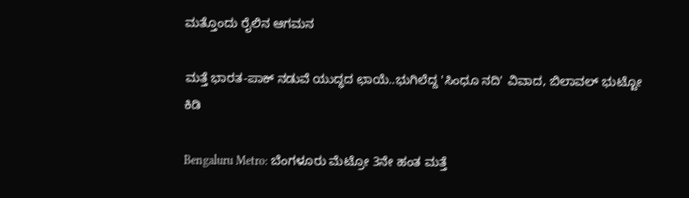ಮತ್ತೊಂದು ರೈಲಿನ ಆಗಮನ

ಮತ್ತೆ ಭಾರತ-ಪಾಕ್ ನಡುವೆ ಯುದ್ಧದ ಛಾಯೆ..ಭುಗಿಲೆದ್ದ 'ಸಿಂಧೂ ನದಿ' ವಿವಾದ, ಬಿಲಾವಲ್ ಭುಟ್ಟೋ ಕಿಡಿ

Bengaluru Metro: ಬೆಂಗಳೂರು ಮೆಟ್ರೋ 3ನೇ ಹಂತ ಮತ್ತೆ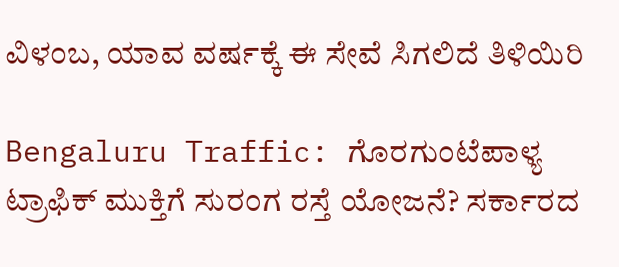ವಿಳಂಬ, ಯಾವ ವರ್ಷಕ್ಕೆ ಈ ಸೇವೆ ಸಿಗಲಿದೆ ತಿಳಿಯಿರಿ

Bengaluru Traffic: ಗೊರಗುಂಟೆಪಾಳ್ಯ ಟ್ರಾಫಿಕ್ ಮುಕ್ತಿಗೆ ಸುರಂಗ ರಸ್ತೆ ಯೋಜನೆ? ಸರ್ಕಾರದ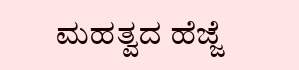ಮಹತ್ವದ ಹೆಜ್ಜೆ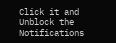Click it and Unblock the Notifications